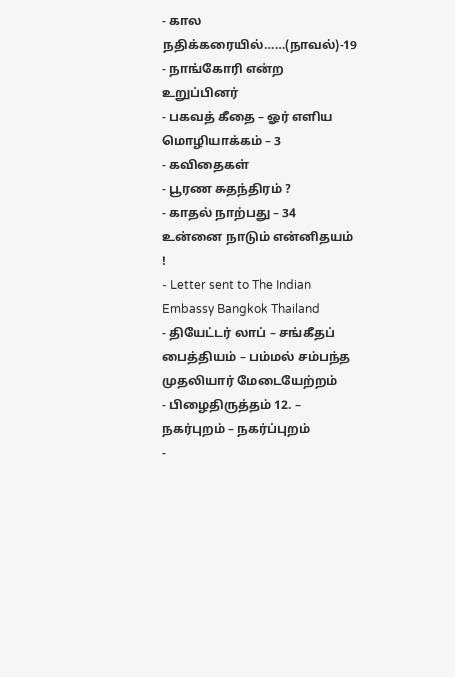- கால நதிக்கரையில்……(நாவல்)-19
- நாங்கோரி என்ற உறுப்பினர்
- பகவத் கீதை – ஓர் எளிய மொழியாக்கம் – 3
- கவிதைகள்
- பூரண சுதந்திரம் ?
- காதல் நாற்பது – 34 உன்னை நாடும் என்னிதயம் !
- Letter sent to The Indian Embassy Bangkok Thailand
- தியேட்டர் லாப் – சங்கீதப் பைத்தியம் – பம்மல் சம்பந்த முதலியார் மேடையேற்றம்
- பிழைதிருத்தம் 12. – நகர்புறம் – நகர்ப்புறம்
-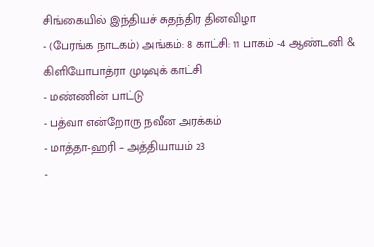சிங்கையில் இந்தியச் சுதந்திர தினவிழா
- (பேரங்க நாடகம்) அங்கம்: 8 காட்சி: 11 பாகம் -4 ஆண்டனி & கிளியோபாத்ரா முடிவுக் காட்சி
- மண்ணின் பாட்டு
- பத்வா என்றோரு நவீன அரக்கம்
- மாத்தா-ஹரி – அத்தியாயம் 23
-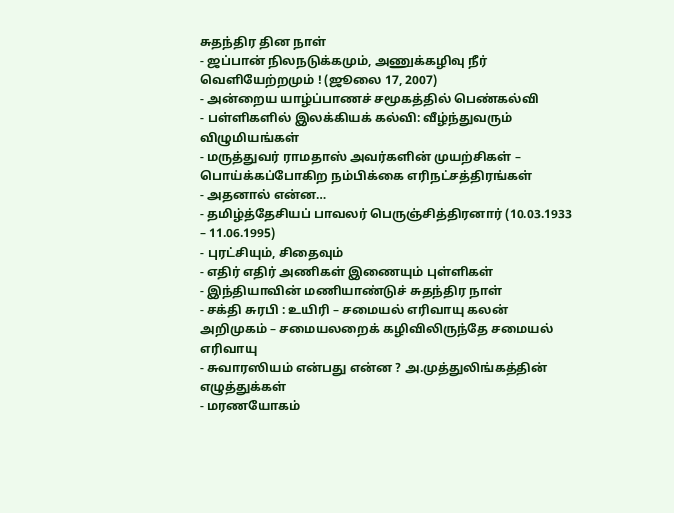சுதந்திர தின நாள்
- ஜப்பான் நிலநடுக்கமும், அணுக்கழிவு நீர் வெளியேற்றமும் ! (ஜூலை 17, 2007)
- அன்றைய யாழ்ப்பாணச் சமூகத்தில் பெண்கல்வி
- பள்ளிகளில் இலக்கியக் கல்வி: வீழ்ந்துவரும் விழுமியங்கள்
- மருத்துவர் ராமதாஸ் அவர்களின் முயற்சிகள் – பொய்க்கப்போகிற நம்பிக்கை எரிநட்சத்திரங்கள்
- அதனால் என்ன…
- தமிழ்த்தேசியப் பாவலர் பெருஞ்சித்திரனார் (10.03.1933 – 11.06.1995)
- புரட்சியும், சிதைவும்
- எதிர் எதிர் அணிகள் இணையும் புள்ளிகள்
- இந்தியாவின் மணியாண்டுச் சுதந்திர நாள்
- சக்தி சுரபி : உயிரி – சமையல் எரிவாயு கலன் அறிமுகம் – சமையலறைக் கழிவிலிருந்தே சமையல் எரிவாயு
- சுவாரஸியம் என்பது என்ன ? அ.முத்துலிங்கத்தின் எழுத்துக்கள்
- மரணயோகம்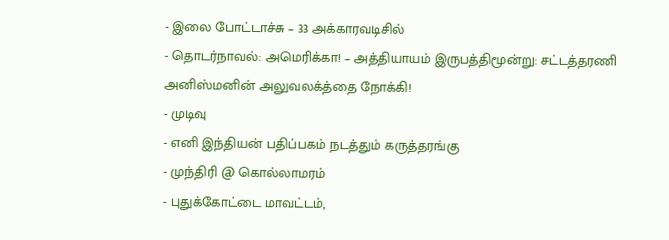- இலை போட்டாச்சு – 33 அக்காரவடிசில்
- தொடர்நாவல்: அமெரிக்கா! – அத்தியாயம் இருபத்திமூன்று: சட்டத்தரணி அனிஸ்மனின் அலுவலக்த்தை நோக்கி!
- முடிவு
- எனி இந்தியன் பதிப்பகம் நடத்தும் கருத்தரங்கு
- முந்திரி @ கொல்லாமரம்
- புதுக்கோட்டை மாவட்டம்,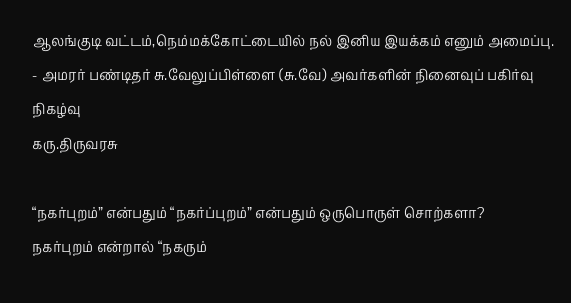ஆலங்குடி வட்டம்,நெம்மக்கோட்டையில் நல் இனிய இயக்கம் எனும் அமைப்பு.
- அமரர் பண்டிதர் சு.வேலுப்பிள்ளை (சு.வே) அவர்களின் நினைவுப் பகிர்வு நிகழ்வு
கரு.திருவரசு

“நகர்புறம்” என்பதும் “நகர்ப்புறம்” என்பதும் ஒருபொருள் சொற்களா?
நகர்புறம் என்றால் “நகரும்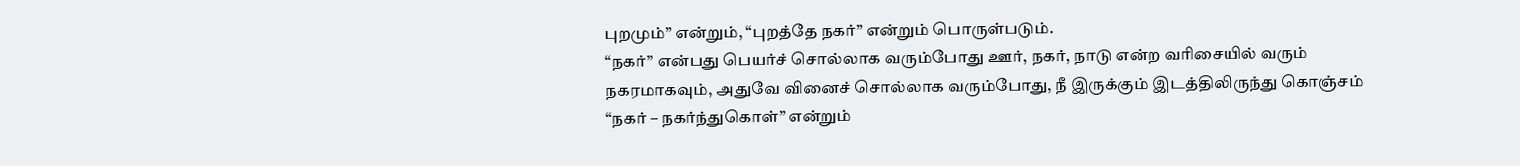புறமும்” என்றும், “புறத்தே நகர்” என்றும் பொருள்படும்.
“நகர்” என்பது பெயர்ச் சொல்லாக வரும்போது ஊர், நகர், நாடு என்ற வரிசையில் வரும் நகரமாகவும், அதுவே வினைச் சொல்லாக வரும்போது, நீ இருக்கும் இடத்திலிருந்து கொஞ்சம் “நகர் – நகர்ந்துகொள்” என்றும்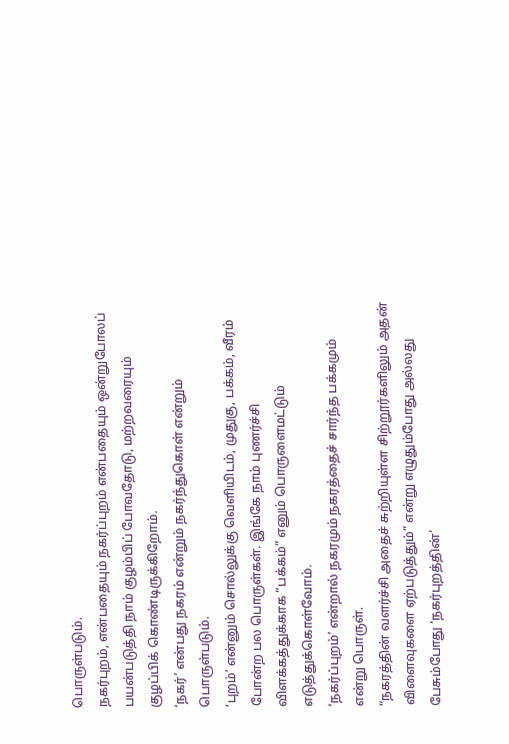பொருள்படும்.
நகர்புறம், என்பதையும் நகர்ப்புறம் என்பதையும் ஒன்றுபோலப் பயன்படுத்தி நாம் குழம்பிப் போவதோடு, மற்றவரையும் குழப்பிக் கொண்டிருக்கிறோம்.
‘நகர்’ என்பது நகரம் என்றும் நகர்ந்துகொள் என்றும் பொருள்படும்.
‘புறம்’ என்னும் சொல்லுக்கு வெளியிடம், முதுகு, பக்கம், வீரம் போன்ற பல பொருள்கள். இங்கே நாம் புணர்ச்சி விளக்கத்துக்காக “பக்கம்” எனும் பொருளைமட்டும் எடுத்துக்கொள்வோம்.
‘நகர்ப்புறம்’ என்றால் நகரமும் நகரத்தைச் சார்ந்த பக்கமும் என்று பொருள்.
“நகரத்தின் வளர்ச்சி அதைச் சுற்றியுள்ள சிற்றூர்களிலும் அதன் விளைவுகளை ஏற்படுத்தும்” என்று எழுதும்போது அல்லது பேசும்போது ‘நகர்புறத்தின்’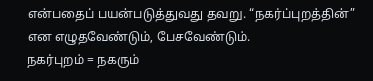என்பதைப் பயன்படுத்துவது தவறு. “நகர்ப்புறத்தின்” என எழுதவேண்டும், பேசவேண்டும்.
நகர்புறம் = நகரும்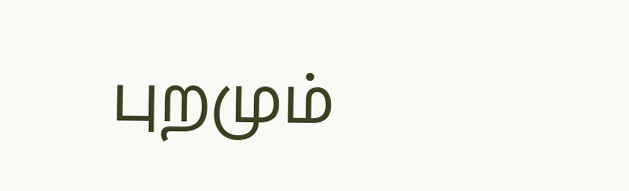புறமும்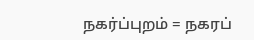நகர்ப்புறம் = நகரப்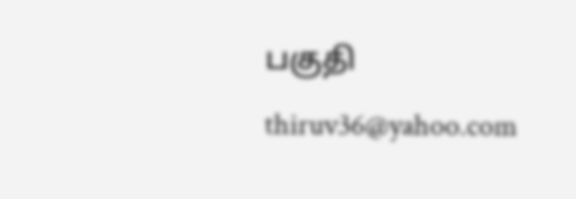பகுதி
thiruv36@yahoo.com